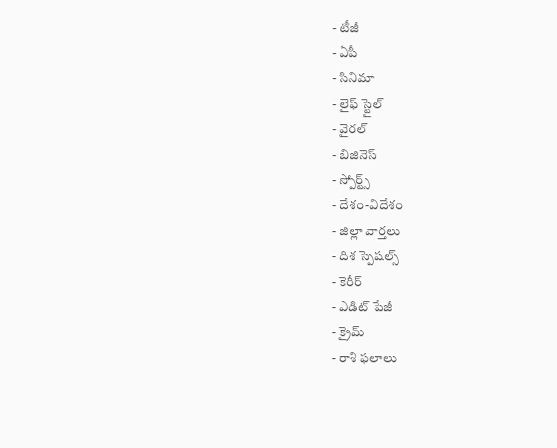- టీజీ
- ఏపీ
- సినిమా
- లైఫ్ స్టైల్
- వైరల్
- బిజినెస్
- స్పోర్ట్స్
- దేశం-విదేశం
- జిల్లా వార్తలు
- దిశ స్పెషల్స్
- కెరీర్
- ఎడిట్ పేజీ
- క్రైమ్
- రాశి ఫలాలు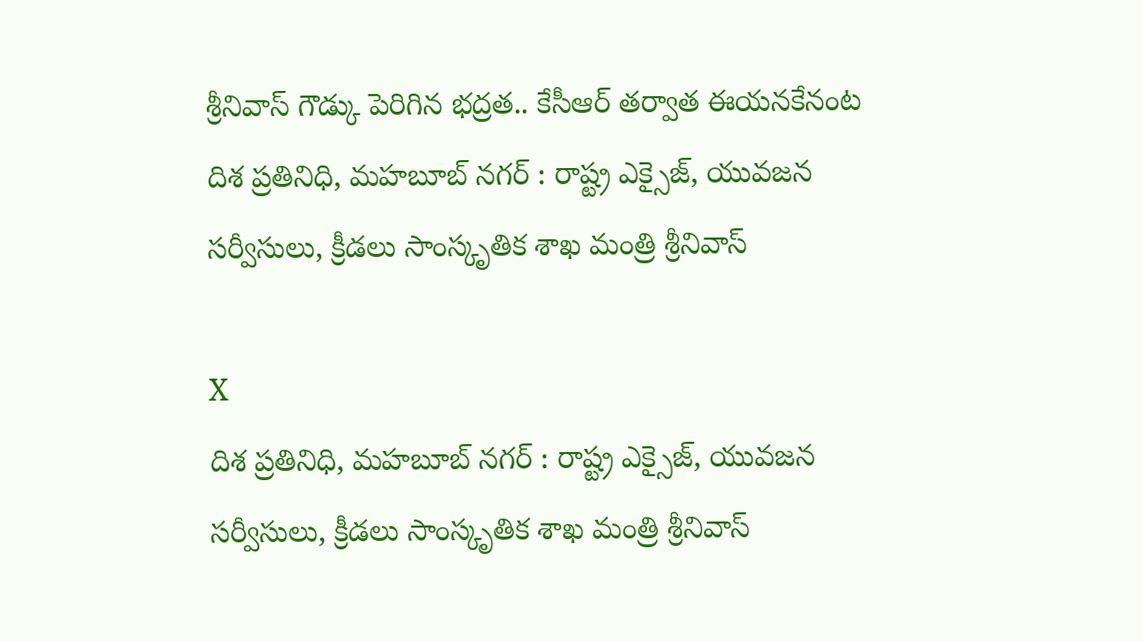శ్రీనివాస్ గౌడ్కు పెరిగిన భద్రత.. కేసీఆర్ తర్వాత ఈయనకేనంట
దిశ ప్రతినిధి, మహబూబ్ నగర్ : రాష్ట్ర ఎక్సైజ్, యువజన సర్వీసులు, క్రీడలు సాంస్కృతిక శాఖ మంత్రి శ్రీనివాస్

X
దిశ ప్రతినిధి, మహబూబ్ నగర్ : రాష్ట్ర ఎక్సైజ్, యువజన సర్వీసులు, క్రీడలు సాంస్కృతిక శాఖ మంత్రి శ్రీనివాస్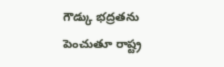గౌడ్కు భద్రతను పెంచుతూ రాష్ట్ర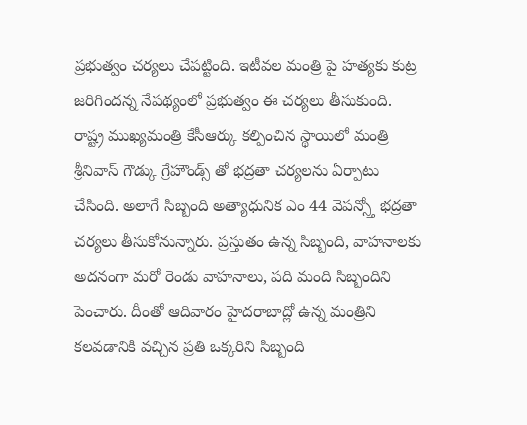ప్రభుత్వం చర్యలు చేపట్టింది. ఇటీవల మంత్రి పై హత్యకు కుట్ర జరిగిందన్న నేపథ్యంలో ప్రభుత్వం ఈ చర్యలు తీసుకుంది. రాష్ట్ర ముఖ్యమంత్రి కేసీఆర్కు కల్పించిన స్థాయిలో మంత్రి శ్రీనివాస్ గౌడ్కు గ్రేహౌండ్స్ తో భద్రతా చర్యలను ఏర్పాటు చేసింది. అలాగే సిబ్బంది అత్యాధునిక ఎం 44 వెపన్స్తో భద్రతా చర్యలు తీసుకోనున్నారు. ప్రస్తుతం ఉన్న సిబ్బంది, వాహనాలకు అదనంగా మరో రెండు వాహనాలు, పది మంది సిబ్బందిని పెంచారు. దీంతో ఆదివారం హైదరాబాద్లో ఉన్న మంత్రిని కలవడానికి వచ్చిన ప్రతి ఒక్కరిని సిబ్బంది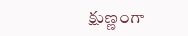క్షుణ్ణంగా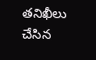తనిఖీలు చేసిన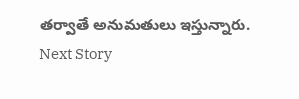తర్వాతే అనుమతులు ఇస్తున్నారు.
Next Story